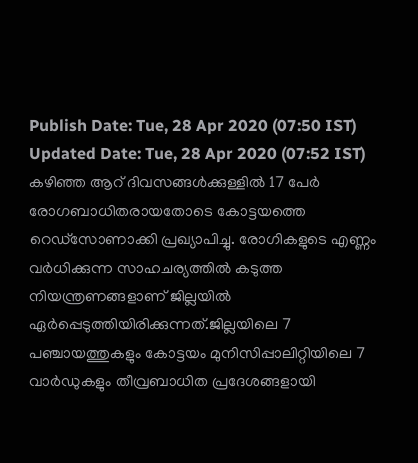Publish Date: Tue, 28 Apr 2020 (07:50 IST)
Updated Date: Tue, 28 Apr 2020 (07:52 IST)
കഴിഞ്ഞ ആറ് ദിവസങ്ങൾക്കുള്ളിൽ 17 പേർ രോഗബാധിതരായതോടെ കോട്ടയത്തെ റെഡ്സോണാക്കി പ്രഖ്യാപിച്ചു. രോഗികളുടെ എണ്ണം വർധിക്കുന്ന സാഹചര്യത്തിൽ കടുത്ത നിയന്ത്രണങ്ങളാണ് ജില്ലയിൽ ഏർപ്പെടുത്തിയിരിക്കുന്നത്.ജില്ലയിലെ 7 പഞ്ചായത്തുകളും കോട്ടയം മുനിസിപ്പാലിറ്റിയിലെ 7 വാർഡുകളും തീവ്രബാധിത പ്രദേശങ്ങളായി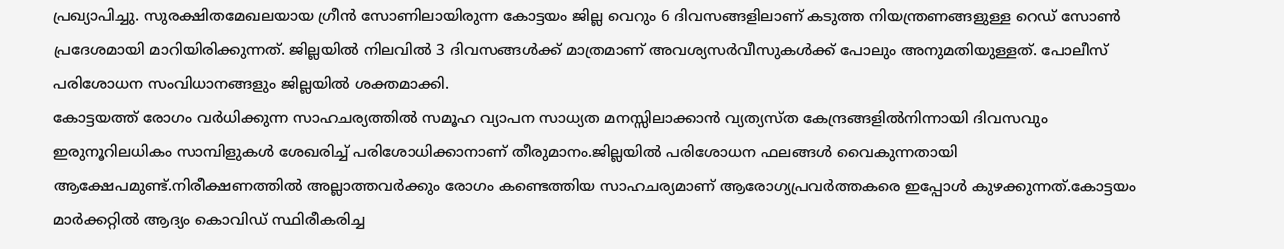പ്രഖ്യാപിച്ചു. സുരക്ഷിതമേഖലയായ ഗ്രീൻ സോണിലായിരുന്ന കോട്ടയം ജില്ല വെറും 6 ദിവസങ്ങളിലാണ് കടുത്ത നിയന്ത്രണങ്ങളുള്ള റെഡ് സോൺ പ്രദേശമായി മാറിയിരിക്കുന്നത്. ജില്ലയിൽ നിലവിൽ 3 ദിവസങ്ങൾക്ക് മാത്രമാണ് അവശ്യസർവീസുകൾക്ക് പോലും അനുമതിയുള്ളത്. പോലീസ് പരിശോധന സംവിധാനങ്ങളും ജില്ലയിൽ ശക്തമാക്കി.
കോട്ടയത്ത് രോഗം വർധിക്കുന്ന സാഹചര്യത്തിൽ സമൂഹ വ്യാപന സാധ്യത മനസ്സിലാക്കാൻ വ്യത്യസ്ത കേന്ദ്രങ്ങളിൽനിന്നായി ദിവസവും ഇരുനൂറിലധികം സാമ്പിളുകൾ ശേഖരിച്ച് പരിശോധിക്കാനാണ് തീരുമാനം.ജില്ലയിൽ പരിശോധന ഫലങ്ങൾ വൈകുന്നതായി ആക്ഷേപമുണ്ട്.നിരീക്ഷണത്തിൽ അല്ലാത്തവർക്കും രോഗം കണ്ടെത്തിയ സാഹചര്യമാണ് ആരോഗ്യപ്രവർത്തകരെ ഇപ്പോൾ കുഴക്കുന്നത്.കോട്ടയം മാർക്കറ്റിൽ ആദ്യം കൊവിഡ് സ്ഥിരീകരിച്ച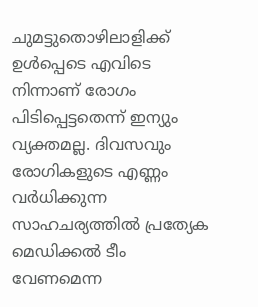ചുമട്ടുതൊഴിലാളിക്ക് ഉൾപ്പെടെ എവിടെ നിന്നാണ് രോഗം പിടിപ്പെട്ടതെന്ന് ഇന്യും വ്യക്തമല്ല. ദിവസവും രോഗികളുടെ എണ്ണം വർധിക്കുന്ന സാഹചര്യത്തിൽ പ്രത്യേക മെഡിക്കൽ ടീം വേണമെന്ന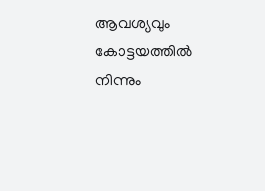ആവശ്യവും കോട്ടയത്തിൽ നിന്നും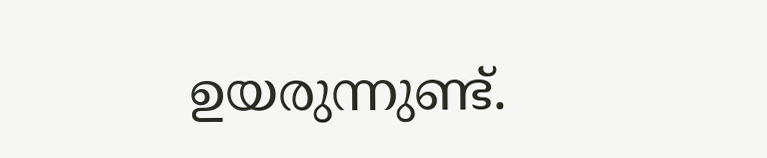ഉയരുന്നുണ്ട്.